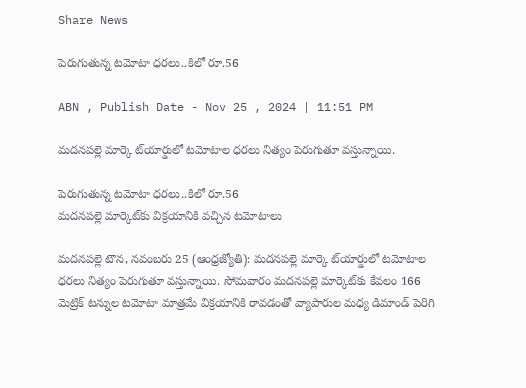Share News

పెరుగుతున్న టమోటా ధరలు..కిలో రూ.56

ABN , Publish Date - Nov 25 , 2024 | 11:51 PM

మదనపల్లె మార్కె ట్‌యార్డులో టమోటాల ధరలు నిత్యం పెరుగుతూ వస్తున్నాయి.

పెరుగుతున్న టమోటా ధరలు..కిలో రూ.56
మదనపల్లె మార్కెట్‌కు విక్రయానికి వచ్చిన టమోటాలు

మదనపల్లె టౌన, నవంబరు 25 (ఆంధ్రజ్యోతి): మదనపల్లె మార్కె ట్‌యార్డులో టమోటాల ధరలు నిత్యం పెరుగుతూ వస్తున్నాయి. సోమవారం మదనపల్లె మార్కెట్‌కు కేవలం 166 మెట్రిక్‌ టన్నుల టమోటా మాత్రమే విక్రయానికి రావడంతో వ్యాపారుల మధ్య డిమాండ్‌ పెరిగి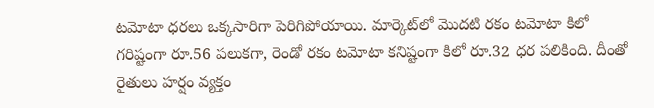టమోటా ధరలు ఒక్కసారిగా పెరిగిపోయాయి. మార్కెట్‌లో మొదటి రకం టమోటా కిలో గరిష్టంగా రూ.56 పలుకగా, రెండో రకం టమోటా కనిష్టంగా కిలో రూ.32 ధర పలికింది. దీంతో రైతులు హర్షం వ్యక్తం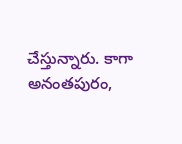చేస్తున్నారు. కాగా అనంతపురం,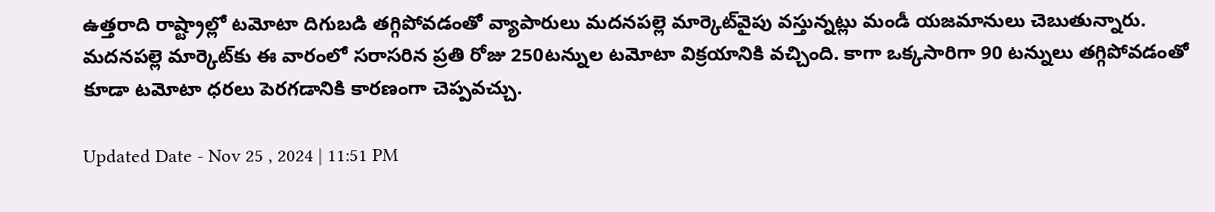ఉత్తరాది రాష్ట్రాల్లో టమోటా దిగుబడి తగ్గిపోవడంతో వ్యాపారులు మదనపల్లె మార్కెట్‌వైపు వస్తున్నట్లు మండీ యజమానులు చెబుతున్నారు. మదనపల్లె మార్కెట్‌కు ఈ వారంలో సరాసరిన ప్రతి రోజు 250టన్నుల టమోటా విక్రయానికి వచ్చింది. కాగా ఒక్కసారిగా 90 టన్నులు తగ్గిపోవడంతో కూడా టమోటా ధరలు పెరగడానికి కారణంగా చెప్పవచ్చు.

Updated Date - Nov 25 , 2024 | 11:51 PM